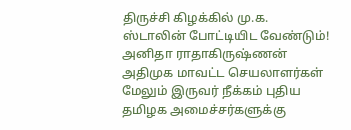திருச்சி கிழக்கில் மு.க. ஸ்டாலின் போட்டியிட வேண்டும்! அனிதா ராதாகிருஷ்ணன் அதிமுக மாவட்ட செயலாளர்கள் மேலும் இருவர் நீக்கம் புதிய தமிழக அமைச்சர்களுக்கு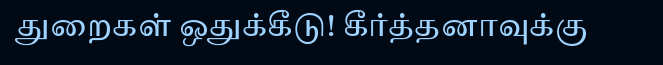துறைகள் ஒதுக்கீடு! கீர்த்தனாவுக்கு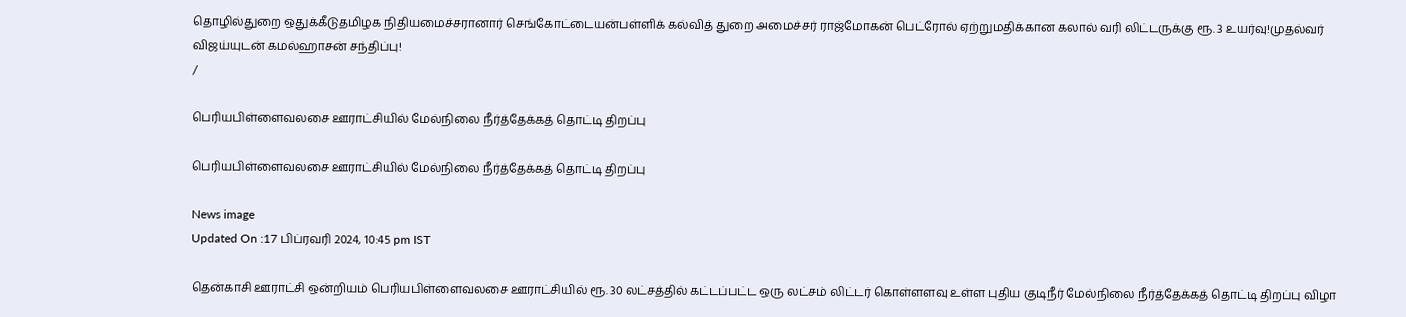தொழில்துறை ஒதுக்கீடுதமிழக நிதியமைச்சரானார் செங்கோட்டையன்பள்ளிக் கல்வித் துறை அமைச்சர் ராஜ்மோகன் பெட்ரோல் ஏற்றுமதிக்கான கலால் வரி லிட்டருக்கு ரூ. 3 உயர்வு!முதல்வர் விஜய்யுடன் கமல்ஹாசன் சந்திப்பு!
/

பெரியபிள்ளைவலசை ஊராட்சியில் மேல்நிலை நீர்த்தேக்கத் தொட்டி திறப்பு

பெரியபிள்ளைவலசை ஊராட்சியில் மேல்நிலை நீர்த்தேக்கத் தொட்டி திறப்பு

News image
Updated On :17 பிப்ரவரி 2024, 10:45 pm IST

தென்காசி ஊராட்சி ஒன்றியம் பெரியபிள்ளைவலசை ஊராட்சியில் ரூ. 30 லட்சத்தில் கட்டப்பட்ட ஒரு லட்சம் லிட்டர் கொள்ளளவு உள்ள புதிய குடிநீர் மேல்நிலை நீர்த்தேக்கத் தொட்டி திறப்பு விழா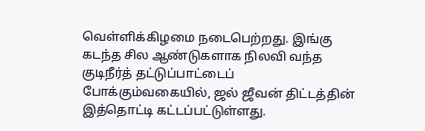வெள்ளிக்கிழமை நடைபெற்றது. இங்கு கடந்த சில ஆண்டுகளாக நிலவி வந்த குடிநீர்த் தட்டுப்பாட்டைப் போக்கும்வகையில், ஜல் ஜீவன் திட்டத்தின் இத்தொட்டி கட்டப்பட்டுள்ளது.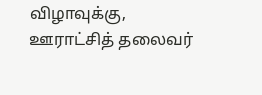விழாவுக்கு, ஊராட்சித் தலைவர்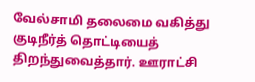வேல்சாமி தலைமை வகித்து குடிநீர்த் தொட்டியைத் திறந்துவைத்தார். ஊராட்சி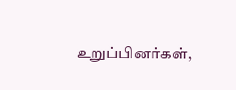உறுப்பினர்கள்,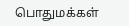பொதுமக்கள்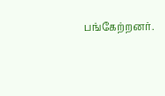பங்கேற்றனர்.